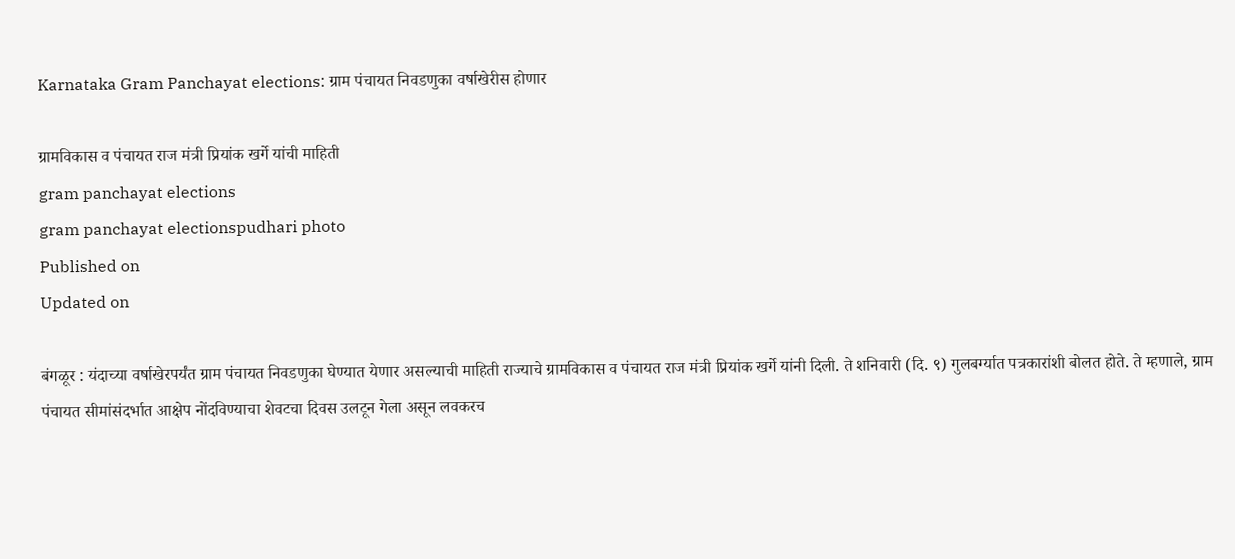Karnataka Gram Panchayat elections: ग्राम पंचायत निवडणुका वर्षाखेरीस होणार

ग्रामविकास व पंचायत राज मंत्री प्रियांक खर्गे यांची माहिती
gram panchayat elections
gram panchayat electionspudhari photo
Published on
Updated on

बंगळूर : यंदाच्या वर्षाखेरपर्यंत ग्राम पंचायत निवडणुका घेण्यात येणार असल्याची माहिती राज्याचे ग्रामविकास व पंचायत राज मंत्री प्रियांक खर्गे यांनी दिली. ते शनिवारी (दि. ९) गुलबर्ग्यात पत्रकारांशी बोलत होते. ते म्हणाले, ग्राम पंचायत सीमांसंदर्भात आक्षेप नोंदविण्याचा शेवटचा दिवस उलटून गेला असून लवकरच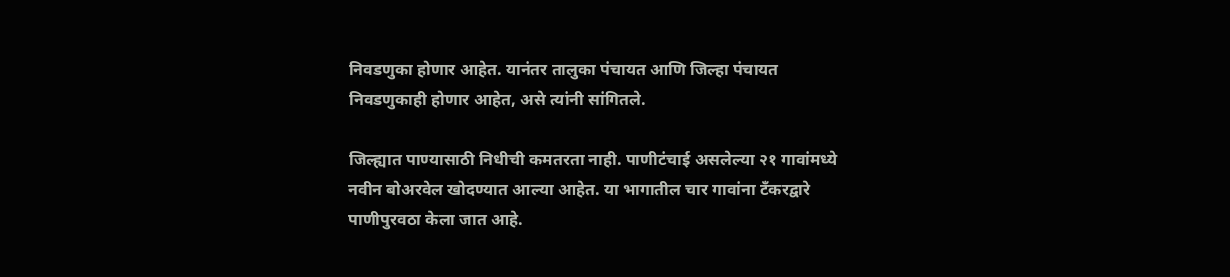निवडणुका होणार आहेत. यानंतर तालुका पंचायत आणि जिल्हा पंचायत निवडणुकाही होणार आहेत, असे त्यांनी सांगितले.

जिल्ह्यात पाण्यासाठी निधीची कमतरता नाही. पाणीटंचाई असलेल्या २१ गावांमध्ये नवीन बोअरवेल खोदण्यात आल्या आहेत. या भागातील चार गावांना टँकरद्वारे पाणीपुरवठा केला जात आहे.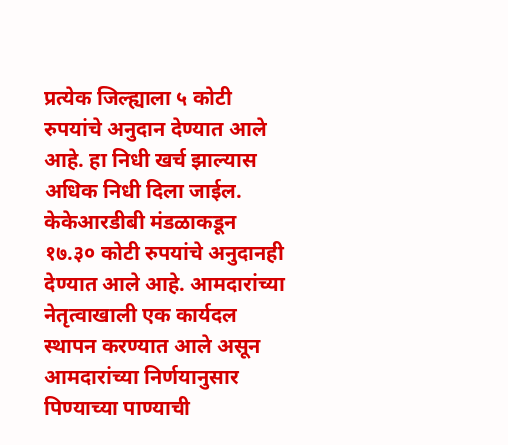प्रत्येक जिल्ह्याला ५ कोटी रुपयांचे अनुदान देण्यात आले आहे. हा निधी खर्च झाल्यास अधिक निधी दिला जाईल. केकेआरडीबी मंडळाकडून १७.३० कोटी रुपयांचे अनुदानही देण्यात आले आहे. आमदारांच्या नेतृत्वाखाली एक कार्यदल स्थापन करण्यात आले असून आमदारांच्या निर्णयानुसार पिण्याच्या पाण्याची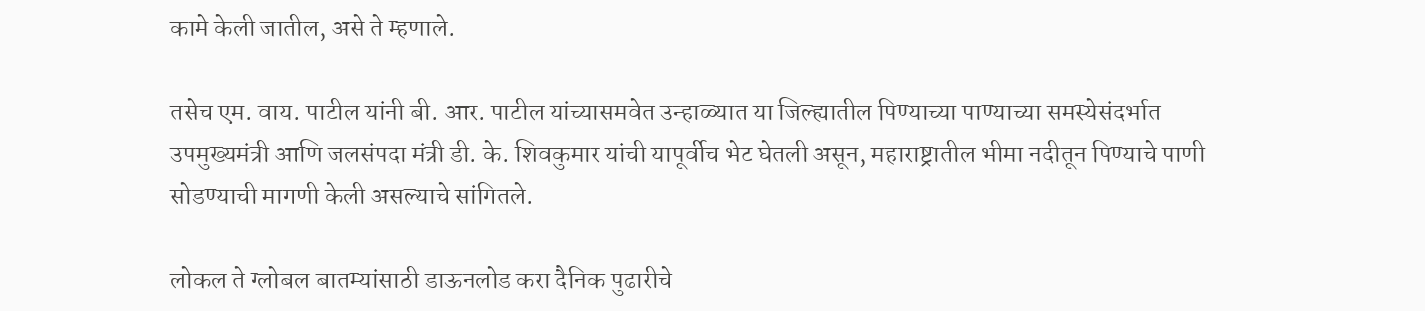कामे केली जातील, असे ते म्हणाले.

तसेच एम. वाय. पाटील यांनी बी. आर. पाटील यांच्यासमवेत उन्हाळ्यात या जिल्ह्यातील पिण्याच्या पाण्याच्या समस्येसंदर्भात उपमुख्यमंत्री आणि जलसंपदा मंत्री डी. के. शिवकुमार यांची यापूर्वीच भेट घेतली असून, महाराष्ट्रातील भीमा नदीतून पिण्याचे पाणी सोडण्याची मागणी केली असल्याचे सांगितले.

लोकल ते ग्लोबल बातम्यांसाठी डाऊनलोड करा दैनिक पुढारीचे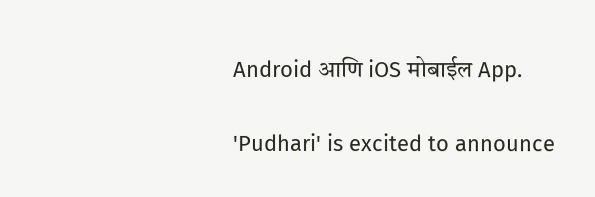Android आणि iOS मोबाईल App.

'Pudhari' is excited to announce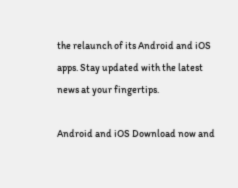the relaunch of its Android and iOS apps. Stay updated with the latest news at your fingertips.

Android and iOS Download now and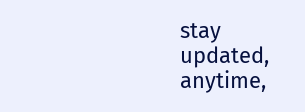stay updated, anytime,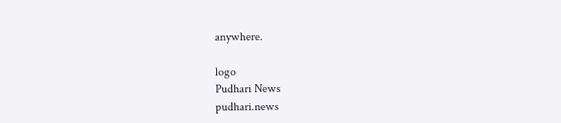anywhere.

logo
Pudhari News
pudhari.news